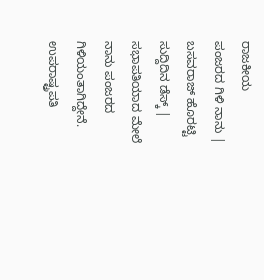ರಾಜಕೀಯ
ಪಂಜರದ ಗಿಳಿ ನಾನು | ಬಸವರಾಜ್ ಹೊರಟ್ಟಿ
ಸುದ್ದಿದಿನ ಡೆಸ್ಕ್ | ಸಭಾಪತಿಯಾದ ಮೇಲೆ ನಾನು ಪಂಜರದ ಗಿಳಿಯಂತಾಗಿದ್ದೇನೆ. ಉಪರಾಷ್ಟ್ರಪತಿ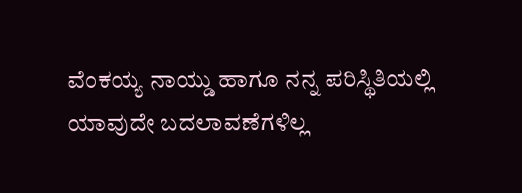ವೆಂಕಯ್ಯ ನಾಯ್ಡು ಹಾಗೂ ನನ್ನ ಪರಿಸ್ಥಿತಿಯಲ್ಲಿ ಯಾವುದೇ ಬದಲಾವಣೆಗಳಿಲ್ಲ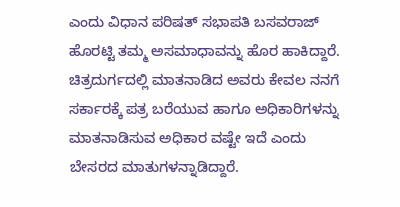ಎಂದು ವಿಧಾನ ಪರಿಷತ್ ಸಭಾಪತಿ ಬಸವರಾಜ್ ಹೊರಟ್ಟಿ ತಮ್ಮ ಅಸಮಾಧಾವನ್ನು ಹೊರ ಹಾಕಿದ್ದಾರೆ.
ಚಿತ್ರದುರ್ಗದಲ್ಲಿ ಮಾತನಾಡಿದ ಅವರು ಕೇವಲ ನನಗೆ ಸರ್ಕಾರಕ್ಕೆ ಪತ್ರ ಬರೆಯುವ ಹಾಗೂ ಅಧಿಕಾರಿಗಳನ್ನು ಮಾತನಾಡಿಸುವ ಅಧಿಕಾರ ವಷ್ಟೇ ಇದೆ ಎಂದು ಬೇಸರದ ಮಾತುಗಳನ್ನಾಡಿದ್ದಾರೆ.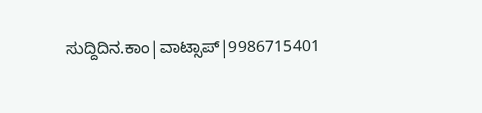ಸುದ್ದಿದಿನ.ಕಾಂ|ವಾಟ್ಸಾಪ್|9986715401